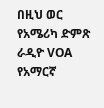በዚህ ወር የአሜሪካ ድምጽ ራዲዮ VOA የአማርኛ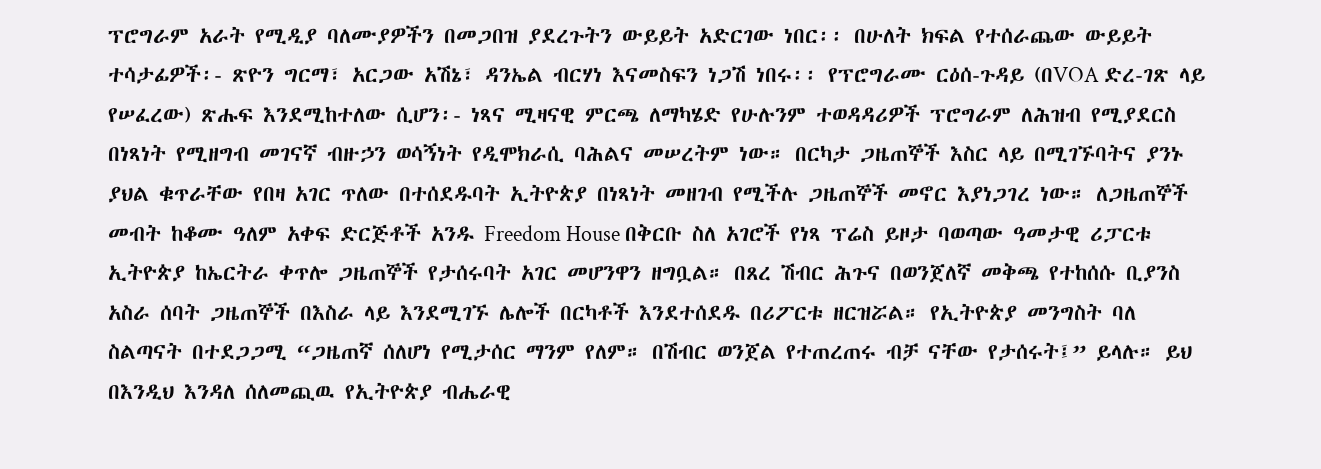ፕሮግራም አራት የሚዲያ ባለሙያዎችን በመጋበዝ ያደረጉትን ውይይት አድርገው ነበር፡፡ በሁለት ክፍል የተሰራጨው ውይይት ተሳታፊዎች፡- ጽዮን ግርማ፣ አርጋው አሽኔ፣ ዳንኤል ብርሃነ እናመስፍን ነጋሽ ነበሩ፡፡ የፕሮግራሙ ርዕሰ-ጉዳይ (በVOA ድረ-ገጽ ላይ የሠፈረው) ጽሑፍ እንደሚከተለው ሲሆን፡- ነጻና ሚዛናዊ ምርጫ ለማካሄድ የሁሉንም ተወዳዳሪዎች ፕሮግራም ለሕዝብ የሚያደርስ በነጻነት የሚዘግብ መገናኛ ብዙኃን ወሳኝነት የዲሞክራሲ ባሕልና መሠረትም ነው። በርካታ ጋዜጠኞች እስር ላይ በሚገኙባትና ያንኑ ያህል ቁጥራቸው የበዛ አገር ጥለው በተሰደዱባት ኢትዮጵያ በነጻነት መዘገብ የሚችሉ ጋዜጠኞች መኖር እያነጋገረ ነው። ለጋዜጠኞች መብት ከቆሙ ዓለም አቀፍ ድርጅቶች አንዱ Freedom House በቅርቡ ስለ አገሮች የነጻ ፕሬስ ይዞታ ባወጣው ዓመታዊ ሪፓርቱ ኢትዮጵያ ከኤርትራ ቀጥሎ ጋዜጠኞች የታሰሩባት አገር መሆንዋን ዘግቧል። በጸረ ሽብር ሕጉና በወንጀለኛ መቅጫ የተከሰሱ ቢያንስ አስራ ሰባት ጋዜጠኞች በእስራ ላይ እንደሚገኙ ሌሎች በርካቶች እንደተሰደዱ በሪፖርቱ ዘርዝሯል። የኢትዮጵያ መንግስት ባለ ስልጣናት በተደጋጋሚ “ጋዜጠኛ ሰለሆነ የሚታሰር ማንም የለም። በሽብር ወንጀል የተጠረጠሩ ብቻ ናቸው የታሰሩት፤” ይላሉ። ይህ በእንዲህ እንዳለ ሰለመጪዉ የኢትዮጵያ ብሔራዊ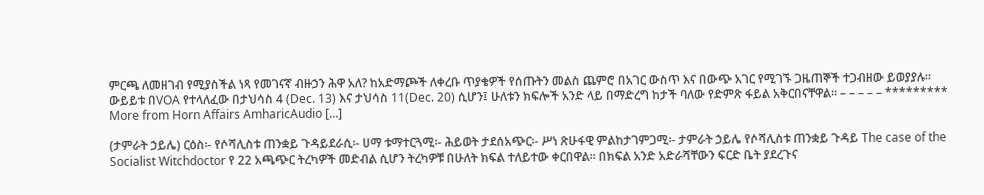ምርጫ ለመዘገብ የሚያስችል ነጻ የመገናኛ ብዙኃን ሕዋ አለ? ከአድማጮች ለቀረቡ ጥያቄዎች የሰጡትን መልስ ጨምሮ በአገር ውስጥ እና በውጭ አገር የሚገኙ ጋዜጠኞች ተጋብዘው ይወያያሉ። ውይይቱ በVOA የተላለፈው በታህሳስ 4 (Dec. 13) እና ታህሳስ 11(Dec. 20) ሲሆን፤ ሁለቱን ክፍሎች አንድ ላይ በማድረግ ከታች ባለው የድምጽ ፋይል አቅርበናቸዋል፡፡ – – – – – ********* More from Horn Affairs AmharicAudio […]

(ታምራት ኃይሌ) ርዕስ፡- የሶሻሊስቱ ጠንቋይ ጉዳይደራሲ፡- ሀማ ቱማተርጓሚ፡- ሕይወት ታደሰአጭር፡- ሥነ ጽሁፋዊ ምልከታገምጋሚ፡- ታምራት ኃይሌ የሶሻሊስቱ ጠንቋይ ጉዳይ The case of the Socialist Witchdoctor የ 22 አጫጭር ትረካዎች መድብል ሲሆን ትረካዎቹ በሁለት ክፍል ተለይተው ቀርበዋል፡፡ በክፍል አንድ አድራሻቸውን ፍርድ ቤት ያደረጉና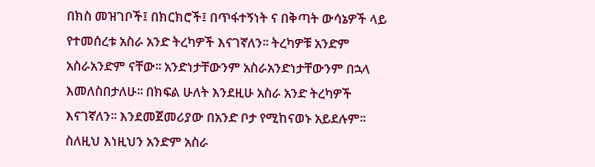በክስ መዝገቦች፤ በክርክሮች፤ በጥፋተኝነት ና በቅጣት ውሳኔዎች ላይ የተመሰረቱ አስራ አንድ ትረካዎች እናገኛለን፡፡ ትረካዎቹ አንድም አስራአንድም ናቸው፡፡ አንድነታቸውንም አስራአንድነታቸውንም በኋላ እመለስበታለሁ፡፡ በክፍል ሁለት እንደዚሁ አስራ አንድ ትረካዎች እናገኛለን፡፡ እንደመጀመሪያው በአንድ ቦታ የሚከናወኑ አይደሉም፡፡ ስለዚህ እነዚህን አንድም አስራ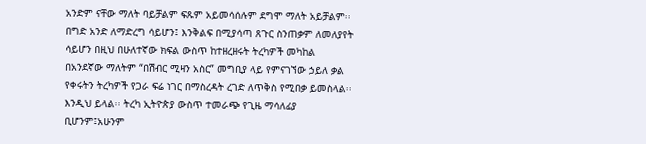አንድም ናቸው ማለት ባይቻልም ፍጹም አይመሳሰሉም ደግሞ ማለት አይቻልም፡፡ በግድ አንድ ለማድረግ ሳይሆን፤ እንቅልፍ በሚያሳጣ ጸጉር ስንጠቃም ለመለያየት ሳይሆን በዚህ በሁለተኛው ክፍል ውስጥ ከተዘረዘሩት ትረካዎች መካከል በአንደኛው ማለትም “በሽብር ሚዛን አስር” መግቢያ ላይ የምናገኘው ኃይለ ቃል የቀሩትን ትረካዎች የጋራ ፍሬ ነገር በማስረዳት ረገድ ለጥቅስ የሚበቃ ይመስላል፡፡ እንዲህ ይላል፡፡ ትረካ ኢትዮጵያ ውስጥ ተመራጭ የጊዜ ማሳለፊያ ቢሆንም፤አሁንም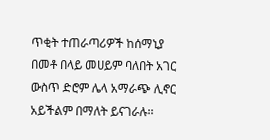ጥቂት ተጠራጣሪዎች ከሰማኒያ በመቶ በላይ መሀይም ባለበት አገር ውስጥ ድሮም ሌላ አማራጭ ሊኖር አይችልም በማለት ይናገራሉ፡፡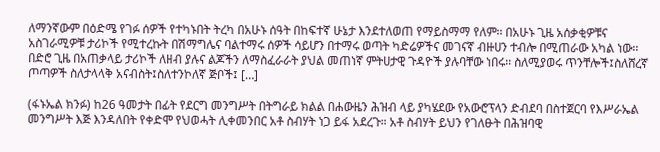ለማንኛውም በዕድሜ የገፉ ሰዎች የተካኑበት ትረካ በአሁኑ ሰዓት በከፍተኛ ሁኔታ እንደተለወጠ የማይስማማ የለም፡፡ በአሁኑ ጊዜ አሰቃቂዎቹና አስገራሚዎቹ ታሪኮች የሚተረኩት በሽማግሌና ባልተማሩ ሰዎች ሳይሆን በተማሩ ወጣት ካድሬዎችና መገናኛ ብዙሀን ተብሎ በሚጠራው አካል ነው፡፡በድሮ ጊዜ በአጠቃላይ ታሪኮች ለዘብ ያሉና ልጆችን ለማስፈራራት ያህል መጠነኛ ምትሀታዊ ጉዳዮች ያሉባቸው ነበሩ፡፡ ስለሚያወሩ ጥንቸሎች፤ስለሸረኛ ጦጣዎች ስለታላላቅ አናብስት፤ስለተንኮለኛ ጅቦች፤ […]

(ፋኑኤል ክንፉ) ከ26 ዓመታት በፊት የደርግ መንግሥት በትግራይ ክልል በሐውዜን ሕዝብ ላይ ያካሄደው የአውሮፕላን ድብደባ በስተጀርባ የእሥራኤል መንግሥት እጅ እንዳለበት የቀድሞ የህወሓት ሊቀመንበር አቶ ስብሃት ነጋ ይፋ አደረጉ። አቶ ስብሃት ይህን የገለፁት በሕዝባዊ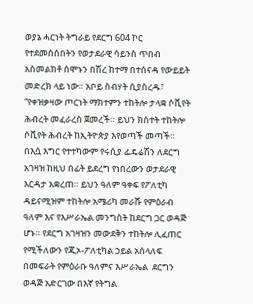ወያኔ ሓርነት ትግራይ የደርግ 604 ኮር የተደመሰሰበትን የወታደራዊ ሳይንስ ጥበብ አስመልክቶ ሰሞኑን በሽረ ከተማ በተሰናዳ የውይይት መድረክ ላይ ነው። አቦይ ስብሃት ሲያስረዱ፣ “የቀዝቃዛው ጦርነት ማክተምን ተከትሎ ታላቋ ሶቪየት ሕብረት መፈራረስ ጀመረች። ይህን ክስተት ተከትሎ ሶቪየት ሕብረት ከኢትዮጵያ እየወጣች መጣች። በእሷ እግር የተተካውም የሩሲያ ፌዴሬሽን ለደርግ አገዛዝ ከዚህ በፊት ይደረግ የነበረውን ወታደራዊ እርዳታ አቋረጠ። ይህን ዓለም ዓቀፍ የፖለቲካ ዳይናሚዝም ተከትሎ አሜሪካ መራሹ የምዕራብ ዓለም እና የእሥራኤል መንግስት ከደርግ ጋር ወዳጅ ሆኑ። የደርግ አገዛዝን መውደቅን ተከትሎ ሊፈጠር የሚችለውን የጂኦ-ፖለቲካል ኃይል አሰላለፍ በመፍራት የምዕራቡ ዓለምና እሥራኤል  ደርግን ወዳጅ አድርገው በእኛ የትግል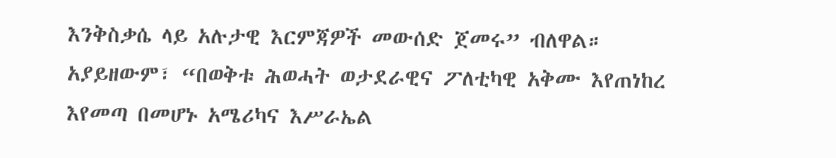እንቅስቃሴ ላይ አሉታዊ እርምጃዎች መውሰድ ጀመሩ” ብለዋል። አያይዘውም፣ “በወቅቱ ሕወሓት ወታደራዊና ፖለቲካዊ አቅሙ እየጠነከረ እየመጣ በመሆኑ አሜሪካና እሥራኤል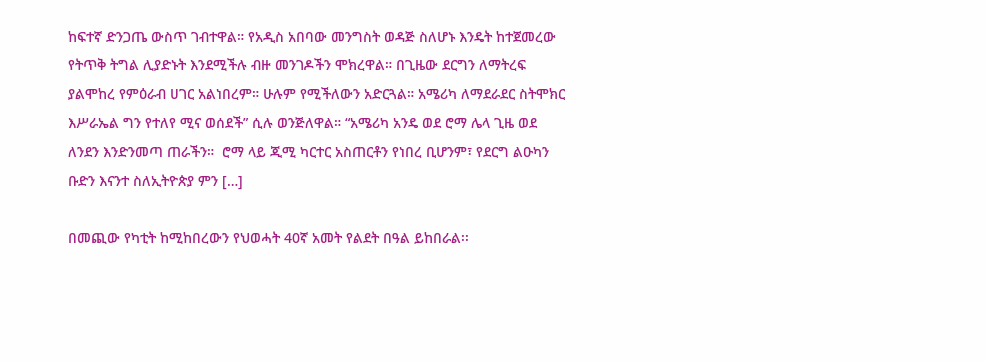ከፍተኛ ድንጋጤ ውስጥ ገብተዋል። የአዲስ አበባው መንግስት ወዳጅ ስለሆኑ እንዴት ከተጀመረው የትጥቅ ትግል ሊያድኑት እንደሚችሉ ብዙ መንገዶችን ሞክረዋል። በጊዜው ደርግን ለማትረፍ ያልሞከረ የምዕራብ ሀገር አልነበረም። ሁሉም የሚችለውን አድርጓል። አሜሪካ ለማደራደር ስትሞክር እሥራኤል ግን የተለየ ሚና ወሰደች” ሲሉ ወንጅለዋል። “አሜሪካ አንዴ ወደ ሮማ ሌላ ጊዜ ወደ ለንደን እንድንመጣ ጠራችን።  ሮማ ላይ ጂሚ ካርተር አስጠርቶን የነበረ ቢሆንም፣ የደርግ ልዑካን ቡድን እናንተ ስለኢትዮጵያ ምን […]

በመጪው የካቲት ከሚከበረውን የህወሓት 40ኛ አመት የልደት በዓል ይከበራል፡፡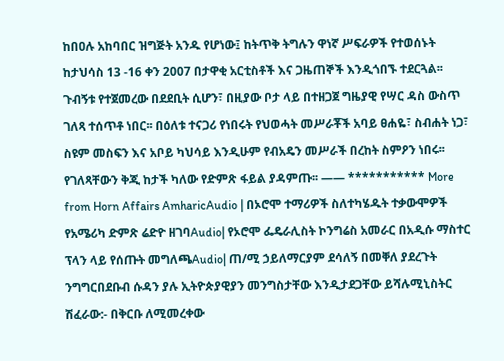ከበዐሉ አከባበር ዝግጅት አንዱ የሆነው፤ ከትጥቅ ትግሉን ዋነኛ ሥፍራዎች የተወሰኑት ከታህሳስ 13 -16 ቀን 2007 በታዋቂ አርቲስቶች እና ጋዜጠኞች እንዲጎበኙ ተደርጓል፡፡ ጉብኝቱ የተጀመረው በደደቢት ሲሆን፣ በዚያው ቦታ ላይ በተዘጋጀ ግዜያዊ የሣር ዳስ ውስጥ ገለጻ ተሰጥቶ ነበር፡፡ በዕለቱ ተናጋሪ የነበሩት የህወሓት መሥራቾች አባይ ፀሐዬ፣ ስብሐት ነጋ፣ ስዩም መስፍን እና አቦይ ካህሳይ እንዲሁም የብአዴን መሥራች በረከት ስምዖን ነበሩ፡፡ የገለጻቸውን ቅጂ ከታች ካለው የድምጽ ፋይል ያዳምጡ፡፡ —— *********** More from Horn Affairs AmharicAudio | በኦሮሞ ተማሪዎች ስለተካሄዱት ተቃውሞዎች የአሜሪካ ድምጽ ሬድዮ ዘገባAudio| የኦሮሞ ፌዴራሊስት ኮንግሬስ አመራር በአዲሱ ማስተር ፕላን ላይ የሰጡት መግለጫAudio| ጠ/ሚ ኃይለማርያም ደሳለኝ በመቐለ ያደረጉት ንግግርበደቡብ ሱዳን ያሉ ኢትዮጵያዊያን መንግስታቸው እንዲታደጋቸው ይሻሉሚኒስትር ሽፈራው:- በቅርቡ ለሚመረቀው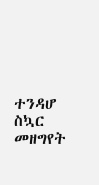ተንዳሆ ስኳር መዘግየት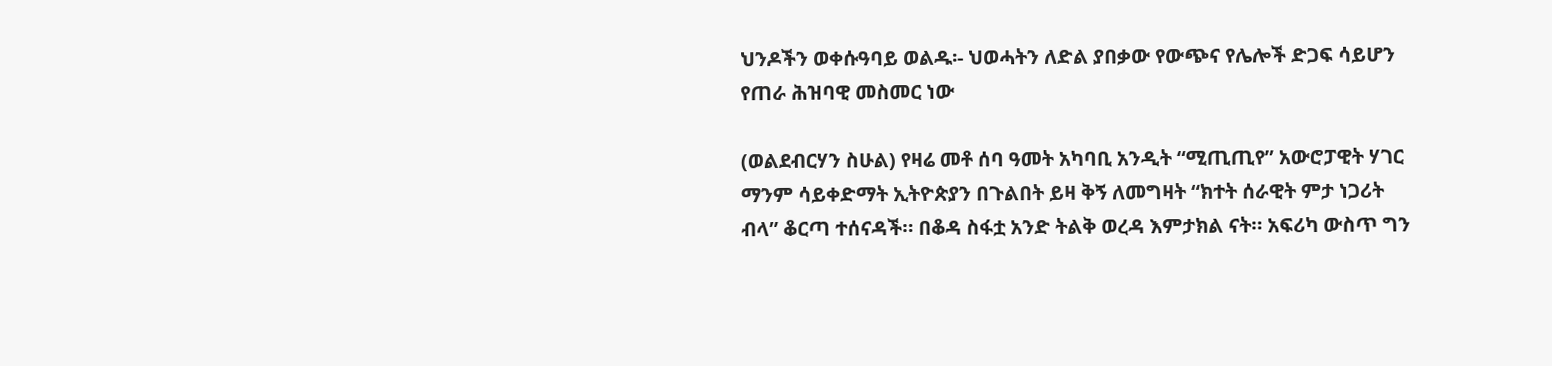ህንዶችን ወቀሱዓባይ ወልዱ፡- ህወሓትን ለድል ያበቃው የውጭና የሌሎች ድጋፍ ሳይሆን የጠራ ሕዝባዊ መስመር ነው

(ወልደብርሃን ስሁል) የዛሬ መቶ ሰባ ዓመት አካባቢ አንዲት “ሚጢጢየ” አውሮፓዊት ሃገር ማንም ሳይቀድማት ኢትዮጵያን በጉልበት ይዛ ቅኝ ለመግዛት “ክተት ሰራዊት ምታ ነጋሪት ብላ” ቆርጣ ተሰናዳች። በቆዳ ስፋቷ አንድ ትልቅ ወረዳ እምታክል ናት። አፍሪካ ውስጥ ግን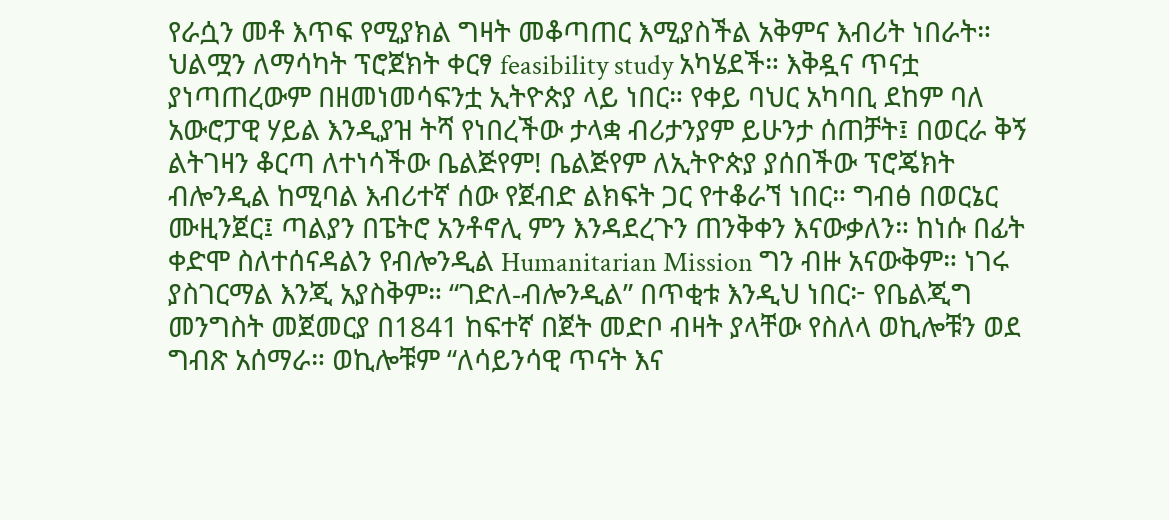የራሷን መቶ እጥፍ የሚያክል ግዛት መቆጣጠር እሚያስችል አቅምና እብሪት ነበራት። ህልሟን ለማሳካት ፕሮጀክት ቀርፃ feasibility study አካሄደች። እቅዷና ጥናቷ ያነጣጠረውም በዘመነመሳፍንቷ ኢትዮጵያ ላይ ነበር። የቀይ ባህር አካባቢ ደከም ባለ አውሮፓዊ ሃይል እንዲያዝ ትሻ የነበረችው ታላቋ ብሪታንያም ይሁንታ ሰጠቻት፤ በወርራ ቅኝ ልትገዛን ቆርጣ ለተነሳችው ቤልጅየም! ቤልጅየም ለኢትዮጵያ ያሰበችው ፕሮጄክት ብሎንዲል ከሚባል እብሪተኛ ሰው የጀብድ ልክፍት ጋር የተቆራኘ ነበር። ግብፅ በወርኔር ሙዚንጀር፤ ጣልያን በፔትሮ አንቶኖሊ ምን እንዳደረጉን ጠንቅቀን እናውቃለን። ከነሱ በፊት ቀድሞ ስለተሰናዳልን የብሎንዲል Humanitarian Mission ግን ብዙ አናውቅም። ነገሩ ያስገርማል እንጂ አያስቅም። “ገድለ‐ብሎንዲል” በጥቂቱ እንዲህ ነበር፦ የቤልጂግ መንግስት መጀመርያ በ1841 ከፍተኛ በጀት መድቦ ብዛት ያላቸው የስለላ ወኪሎቹን ወደ ግብጽ አሰማራ። ወኪሎቹም “ለሳይንሳዊ ጥናት እና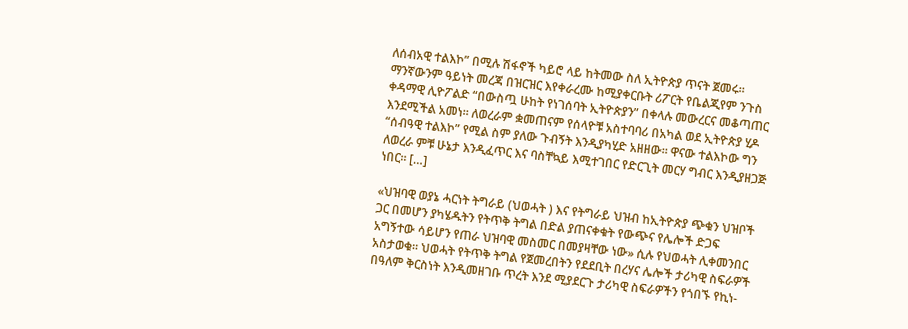ለሰብአዊ ተልእኮ” በሚሉ ሽፋኖች ካይሮ ላይ ከትመው ስለ ኢትዮጵያ ጥናት ጀመሩ። ማንኛውንም ዓይነት መረጃ በዝርዝር እየቀራረሙ ከሚያቀርቡት ሪፖርት የቤልጂየም ንጉስ ቀዳማዊ ሊዮፖልድ “በውስጧ ሁከት የነገሰባት ኢትዮጵያን” በቀላሉ መውረርና መቆጣጠር እንደሚችል አመነ። ለወረራም ቋመጠናም የሰላዮቹ አስተባባሪ በአካል ወደ ኢትዮጵያ ሂዶ “ሰብዓዊ ተልእኮ” የሚል ስም ያለው ጉብኝት እንዲያካሂድ አዘዘው። ዋናው ተልእኮው ግን ለወረራ ምቹ ሁኔታ እንዲፈጥር እና ባስቸኳይ እሚተገበር የድርጊት መርሃ ግብር እንዲያዘጋጅ ነበር። […]

«ህዝባዊ ወያኔ ሓርነት ትግራይ (ህወሓት ) እና የትግራይ ህዝብ ከኢትዮጵያ ጭቁን ህዝቦች ጋር በመሆን ያካሄዱትን የትጥቅ ትግል በድል ያጠናቀቁት የውጭና የሌሎች ድጋፍ አግኝተው ሳይሆን የጠራ ህዝባዊ መስመር በመያዛቸው ነው» ሲሉ የህወሓት ሊቀመንበር አስታወቁ። ህወሓት የትጥቅ ትግል የጀመረበትን የደደቢት በረሃና ሌሎች ታሪካዊ ስፍራዎች በዓለም ቅርስነት እንዲመዘገቡ ጥረት እንደ ሚያደርጉ ታሪካዊ ስፍራዎችን የጎበኙ የኪነ-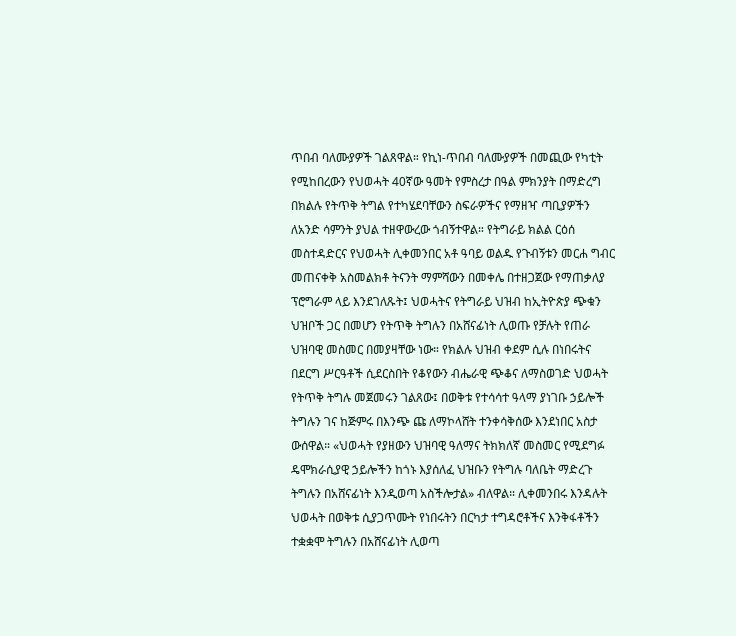ጥበብ ባለሙያዎች ገልጸዋል። የኪነ-ጥበብ ባለሙያዎች በመጪው የካቲት የሚከበረውን የህወሓት 40ኛው ዓመት የምስረታ በዓል ምክንያት በማድረግ በክልሉ የትጥቅ ትግል የተካሄደባቸውን ስፍራዎችና የማዘዣ ጣቢያዎችን ለአንድ ሳምንት ያህል ተዘዋውረው ጎብኝተዋል። የትግራይ ክልል ርዕሰ መስተዳድርና የህወሓት ሊቀመንበር አቶ ዓባይ ወልዱ የጉብኝቱን መርሐ ግብር መጠናቀቅ አስመልክቶ ትናንት ማምሻውን በመቀሌ በተዘጋጀው የማጠቃለያ ፕሮግራም ላይ እንደገለጹት፤ ህወሓትና የትግራይ ህዝብ ከኢትዮጵያ ጭቁን ህዝቦች ጋር በመሆን የትጥቅ ትግሉን በአሸናፊነት ሊወጡ የቻሉት የጠራ ህዝባዊ መስመር በመያዛቸው ነው። የክልሉ ህዝብ ቀደም ሲሉ በነበሩትና በደርግ ሥርዓቶች ሲደርስበት የቆየውን ብሔራዊ ጭቆና ለማስወገድ ህወሓት የትጥቅ ትግሉ መጀመሩን ገልጸው፤ በወቅቱ የተሳሳተ ዓላማ ያነገቡ ኃይሎች ትግሉን ገና ከጅምሩ በእንጭ ጩ ለማኮላሸት ተንቀሳቅሰው እንደነበር አስታ ውሰዋል። «ህወሓት የያዘውን ህዝባዊ ዓለማና ትክክለኛ መስመር የሚደግፉ ዴሞክራሲያዊ ኃይሎችን ከጎኑ እያሰለፈ ህዝቡን የትግሉ ባለቤት ማድረጉ ትግሉን በአሸናፊነት እንዲወጣ አስችሎታል» ብለዋል። ሊቀመንበሩ እንዳሉት ህወሓት በወቅቱ ሲያጋጥሙት የነበሩትን በርካታ ተግዳሮቶችና እንቅፋቶችን ተቋቋሞ ትግሉን በአሸናፊነት ሊወጣ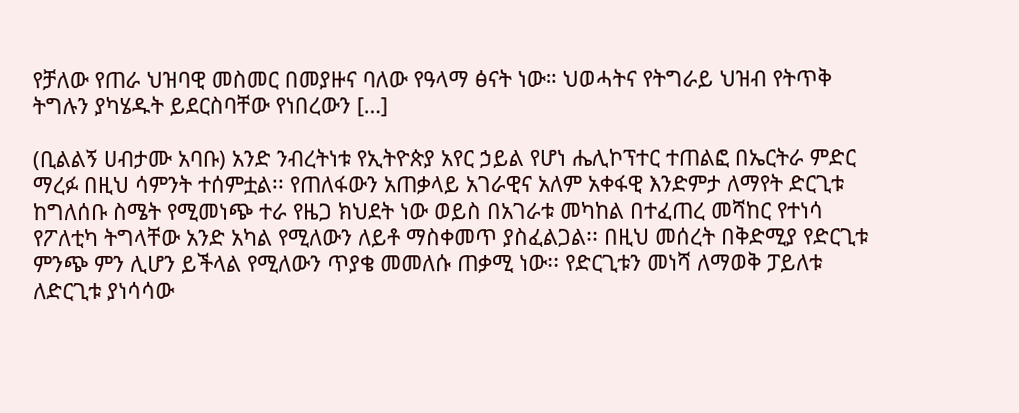የቻለው የጠራ ህዝባዊ መስመር በመያዙና ባለው የዓላማ ፅናት ነው። ህወሓትና የትግራይ ህዝብ የትጥቅ ትግሉን ያካሄዱት ይደርስባቸው የነበረውን […]

(ቢልልኝ ሀብታሙ አባቡ) አንድ ንብረትነቱ የኢትዮጵያ አየር ኃይል የሆነ ሔሊኮፕተር ተጠልፎ በኤርትራ ምድር ማረፉ በዚህ ሳምንት ተሰምቷል፡፡ የጠለፋውን አጠቃላይ አገራዊና አለም አቀፋዊ እንድምታ ለማየት ድርጊቱ ከግለሰቡ ስሜት የሚመነጭ ተራ የዜጋ ክህደት ነው ወይስ በአገራቱ መካከል በተፈጠረ መሻከር የተነሳ የፖለቲካ ትግላቸው አንድ አካል የሚለውን ለይቶ ማስቀመጥ ያስፈልጋል፡፡ በዚህ መሰረት በቅድሚያ የድርጊቱ ምንጭ ምን ሊሆን ይችላል የሚለውን ጥያቄ መመለሱ ጠቃሚ ነው፡፡ የድርጊቱን መነሻ ለማወቅ ፓይለቱ ለድርጊቱ ያነሳሳው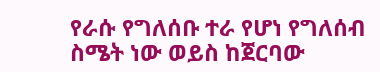የራሱ የግለሰቡ ተራ የሆነ የግለሰብ ስሜት ነው ወይስ ከጀርባው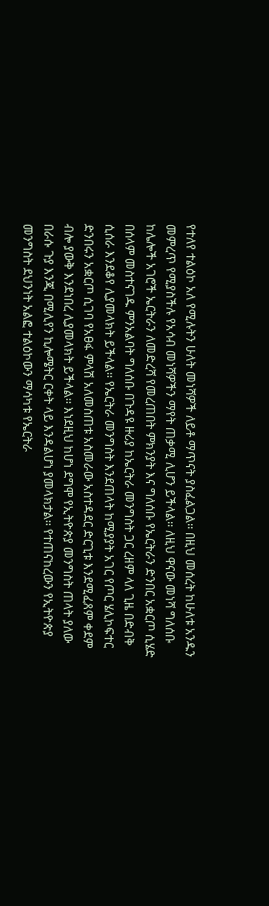የተለየ ተልዕኮ አለ የሚሉትን ሁለት መነሻዎች ለይቶ ማጥናት ያስፈልጋል፡፡ በዚህ መሰረት ከሁለቱ አንዱን መምረጥ የሚያስችሉ የአሳብ መነሻዎችን ማየት ጠቃሚ ሊሆን ይችላል፡፡ ለዚህ ዋናው መነሻ ግለሰቡ ከሌሎች አገሮች ኤርትራን ለመድረሻ የመረጠበት ምክንያት እና ግለሰቡ የኤርትራን ድንበር አቋርጦ ሲሄድ በሰላም መስተናገዱ ምንአልባት ግለሰቡ በጉዳዩ ዙሪያ ከኤርትራ መንግስት ጋር ረዘም ላለ ጊዜ በድብቅ ሲሰራ እንደቆየ ሊያመላክት ይችላል፡፡ የኤርትራ መንግስት እንደጠላት ከሚያያት አገር የጦር ሄሊኮፍተር ድንበሩን አቋርጦ ሲገባ የአፀፋ ምላሽ አለመስጠቱ አስመራው አስተዳደር ድርጊቱ እንደሚፈጸም ቀደም ብሎ ያውቅ እንደነበረ ሊያመላክት ይችላል፡፡ እነደዚህ ከሆነ ደግሞ የኢትዮጵያ መንግስት ጠላት ያለው በራሱ ጉያ እንጂ በሚሊየን ኪሎሜትር ርቀት ላይ እንዳልሆነ ያመላክታል፡፡ የተጠናከረውን የኢትዮጵያ መንግስት ደህንነት አልፎ ተልዕኮውን ማሳካቱ የኤርትራ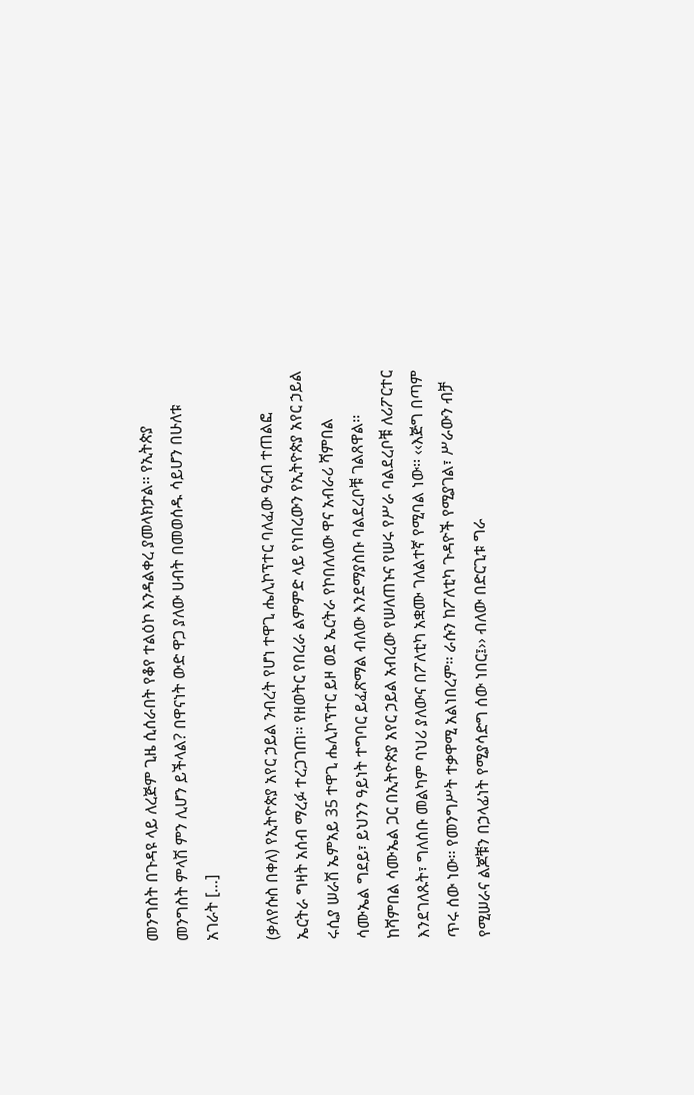መንግስት በጉዳዩ ላይ ለረጅም ጊዜ ሲሰራበት የቆየ ተልዕኮ እንዳልቀረ ያመላክታል፡፡ የኢትጵያ መንግስት ምላሽ ምን ሊሆን ይችላል? በዋናነት ውድ ዋጋ ያለው ሀብት በመወሰዱ ሳይሆን በሁለቱ አገራት […]

(ቃለየሱስ በቀለ) የኢትዮጵያ አየር ኃይል ንብረት የሆነ ተዋጊ ሔሊኮፕተር ባለፈው ዓርብ ተጠልፎ ኤርትራ ግዛት አሰብ ማረፉ ተረጋገጠ፡፡ የዘወትር የበረራ ልምምድ ላይ የነበረውን የኢትዮጵያ አየር ኃይል ሩሲያ ሠራሽ ኤምአይ 35 ተዋጊ ሔሊኮፕተር ይዞ ወደ ኤርትራ የኮበለለው ዋና አብራሪ ሻምበል ሳሙኤል ግደይ፣ ይህንን ዓይነት ተግባር ይፈጽማል ብለው እንደማያስቡ ባልደረቦቹ ገልጸዋል፡፡ ከሻምበል ሳሙኤል ጋር በኢትዮጵያ አየር ኃይል አብረው የሠለጠኑና የሠሩ የሥራ ባልደረቦቹ ለሪፖርተር እንደገለጹት፣ ግለሰቡ መልካም ባህሪ ያለውና በፖለቲካ አቋሙ ገለልተኛ የሚባል ነው፡፡ ‹‹እጅግ በጣም ጥሩ ሰው ነው፡፡ የመንግሥት ተቃዋሚ አልነበረም፡፡ ራሱን ከፖለቲካ ጉዳዮች የሚያገል፣ ሥራውን ብቻ የሚሠራና ልጆቹን በኃላፊነት የሚያሳድግ ሰው ነበር፤›› ብለው በድርጊቱ ግራ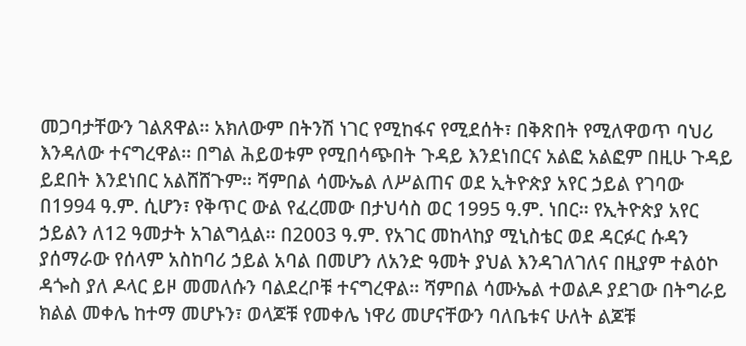መጋባታቸውን ገልጸዋል፡፡ አክለውም በትንሽ ነገር የሚከፋና የሚደሰት፣ በቅጽበት የሚለዋወጥ ባህሪ እንዳለው ተናግረዋል፡፡ በግል ሕይወቱም የሚበሳጭበት ጉዳይ እንደነበርና አልፎ አልፎም በዚሁ ጉዳይ ይደበት እንደነበር አልሸሸጉም፡፡ ሻምበል ሳሙኤል ለሥልጠና ወደ ኢትዮጵያ አየር ኃይል የገባው በ1994 ዓ.ም. ሲሆን፣ የቅጥር ውል የፈረመው በታህሳስ ወር 1995 ዓ.ም. ነበር፡፡ የኢትዮጵያ አየር ኃይልን ለ12 ዓመታት አገልግሏል፡፡ በ2003 ዓ.ም. የአገር መከላከያ ሚኒስቴር ወደ ዳርፉር ሱዳን ያሰማራው የሰላም አስከባሪ ኃይል አባል በመሆን ለአንድ ዓመት ያህል እንዳገለገለና በዚያም ተልዕኮ ዳጐስ ያለ ዶላር ይዞ መመለሱን ባልደረቦቹ ተናግረዋል፡፡ ሻምበል ሳሙኤል ተወልዶ ያደገው በትግራይ ክልል መቀሌ ከተማ መሆኑን፣ ወላጆቹ የመቀሌ ነዋሪ መሆናቸውን ባለቤቱና ሁለት ልጆቹ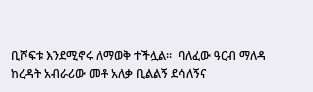ቢሾፍቱ እንደሚኖሩ ለማወቅ ተችሏል፡፡  ባለፈው ዓርብ ማለዳ ከረዳት አብራሪው መቶ አለቃ ቢልልኝ ደሳለኝና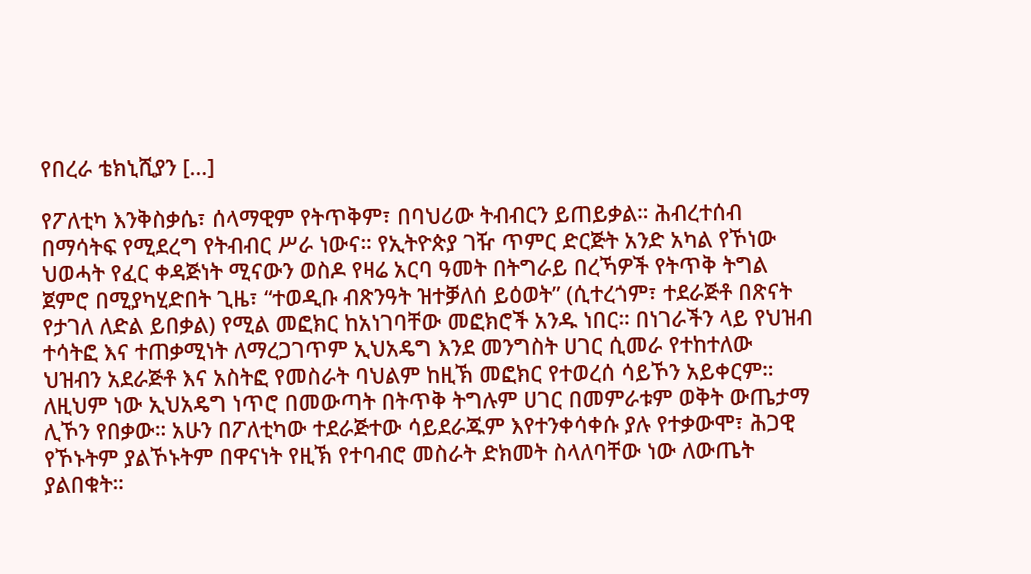የበረራ ቴክኒሺያን […]

የፖለቲካ እንቅስቃሴ፣ ሰላማዊም የትጥቅም፣ በባህሪው ትብብርን ይጠይቃል። ሕብረተሰብ በማሳትፍ የሚደረግ የትብብር ሥራ ነውና። የኢትዮጵያ ገዥ ጥምር ድርጅት አንድ አካል የኾነው ህወሓት የፈር ቀዳጅነት ሚናውን ወስዶ የዛሬ አርባ ዓመት በትግራይ በረኻዎች የትጥቅ ትግል ጀምሮ በሚያካሂድበት ጊዜ፣ “ተወዲቡ ብጽንዓት ዝተቓለሰ ይዕወት” (ሲተረጎም፣ ተደራጅቶ በጽናት የታገለ ለድል ይበቃል) የሚል መፎክር ከአነገባቸው መፎክሮች አንዱ ነበር። በነገራችን ላይ የህዝብ ተሳትፎ እና ተጠቃሚነት ለማረጋገጥም ኢህአዴግ እንደ መንግስት ሀገር ሲመራ የተከተለው ህዝብን አደራጅቶ እና አስትፎ የመስራት ባህልም ከዚኽ መፎክር የተወረሰ ሳይኾን አይቀርም። ለዚህም ነው ኢህአዴግ ነጥሮ በመውጣት በትጥቅ ትግሉም ሀገር በመምራቱም ወቅት ውጤታማ ሊኾን የበቃው። አሁን በፖለቲካው ተደራጅተው ሳይደራጁም እየተንቀሳቀሱ ያሉ የተቃውሞ፣ ሕጋዊ የኾኑትም ያልኾኑትም በዋናነት የዚኽ የተባብሮ መስራት ድክመት ስላለባቸው ነው ለውጤት ያልበቁት።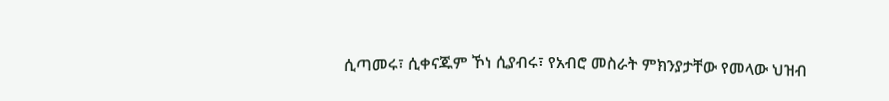ሲጣመሩ፣ ሲቀናጁም ኾነ ሲያብሩ፣ የአብሮ መስራት ምክንያታቸው የመላው ህዝብ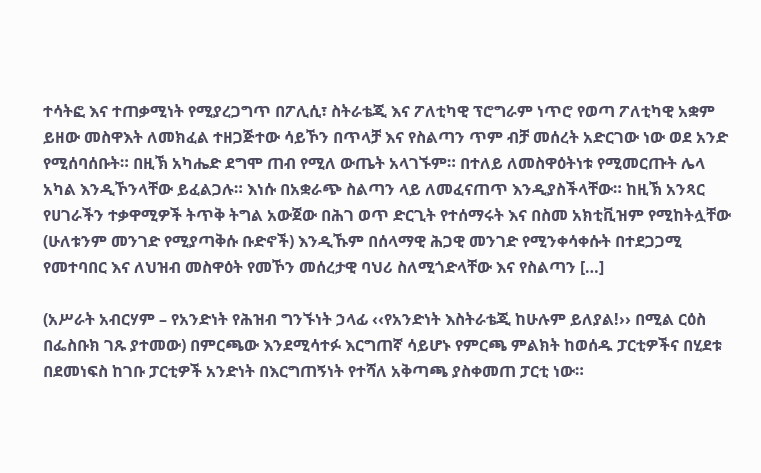ተሳትፎ እና ተጠቃሚነት የሚያረጋግጥ በፖሊሲ፣ ስትራቴጂ እና ፖለቲካዊ ፕሮግራም ነጥሮ የወጣ ፖለቲካዊ አቋም ይዘው መስዋእት ለመክፈል ተዘጋጅተው ሳይኾን በጥላቻ እና የስልጣን ጥም ብቻ መሰረት አድርገው ነው ወደ አንድ የሚሰባሰቡት። በዚኽ አካሔድ ደግሞ ጠብ የሚለ ውጤት አላገኙም። በተለይ ለመስዋዕትነቱ የሚመርጡት ሌላ አካል እንዲኾንላቸው ይፈልጋሉ። እነሱ በአቋራጭ ስልጣን ላይ ለመፈናጠጥ እንዲያስችላቸው። ከዚኽ አንጻር የሀገራችን ተቃዋሚዎች ትጥቅ ትግል አውጀው በሕገ ወጥ ድርጊት የተሰማሩት እና በስመ አክቲቪዝም የሚከትሏቸው (ሁለቱንም መንገድ የሚያጣቅሱ ቡድኖች) እንዲኹም በሰላማዊ ሕጋዊ መንገድ የሚንቀሳቀሱት በተደጋጋሚ የመተባበር እና ለህዝብ መስዋዕት የመኾን መሰረታዊ ባህሪ ስለሚጎድላቸው እና የስልጣን […]

(አሥራት አብርሃም – የአንድነት የሕዝብ ግንኙነት ኃላፊ ‹‹የአንድነት እስትራቴጂ ከሁሉም ይለያል!›› በሚል ርዕስ በፌስቡክ ገጹ ያተመው) በምርጫው እንደሚሳተፉ እርግጠኛ ሳይሆኑ የምርጫ ምልክት ከወሰዱ ፓርቲዎችና በሂደቱ በደመነፍስ ከገቡ ፓርቲዎች አንድነት በእርግጠኝነት የተሻለ አቅጣጫ ያስቀመጠ ፓርቲ ነው።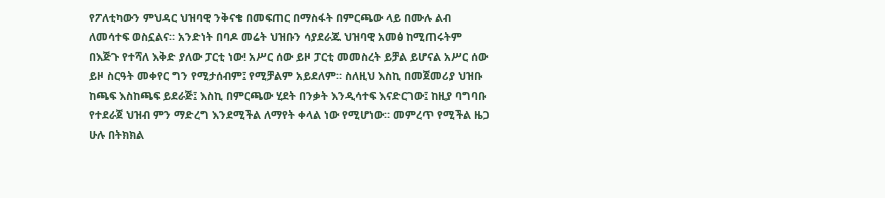የፖለቲካውን ምህዳር ህዝባዊ ንቅናቄ በመፍጠር በማስፋት በምርጫው ላይ በሙሉ ልብ ለመሳተፍ ወስኗልና። አንድነት በባዶ መሬት ህዝቡን ሳያደራጁ ህዝባዊ አመፅ ከሚጠሩትም በእጅጉ የተሻለ እቅድ ያለው ፓርቲ ነው! አሥር ሰው ይዞ ፓርቲ መመስረት ይቻል ይሆናል አሥር ሰው ይዞ ስርዓት መቀየር ግን የሚታሰብም፤ የሚቻልም አይደለም። ስለዚህ እስኪ በመጀመሪያ ህዝቡ ከጫፍ እስከጫፍ ይደራጅ፤ እስኪ በምርጫው ሂደት በንቃት እንዲሳተፍ እናድርገው፤ ከዚያ ባግባቡ የተደራጀ ህዝብ ምን ማድረግ እንደሚችል ለማየት ቀላል ነው የሚሆነው። መምረጥ የሚችል ዜጋ ሁሉ በትክክል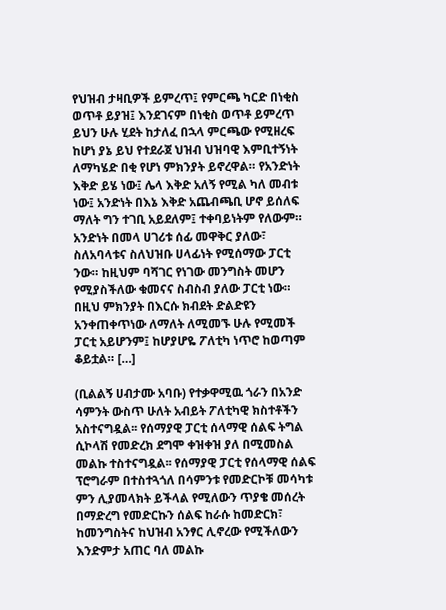የህዝብ ታዛቢዎች ይምረጥ፤ የምርጫ ካርድ በነቂስ ወጥቶ ይያዝ፤ እንደገናም በነቂስ ወጥቶ ይምረጥ ይህን ሁሉ ሂደት ከታለፈ በኋላ ምርጫው የሚዘረፍ ከሆነ ያኔ ይህ የተደራጀ ህዝብ ህዝባዊ እምቢተኝነት ለማካሄድ በቂ የሆነ ምክንያት ይኖረዋል። የአንድነት እቅድ ይሄ ነው፤ ሌላ እቅድ አለኝ የሚል ካለ መብቱ ነው፤ አንድነት በእኔ እቅድ አጨብጫቢ ሆኖ ይሰለፍ ማለት ግን ተገቢ አይደለም፤ ተቀባይነትም የለውም። አንድነት በመላ ሀገሪቱ ሰፊ መዋቅር ያለው፣ ስለአባላቱና ስለህዝቡ ሀላፊነት የሚሰማው ፓርቲ ንው። ከዚህም ባሻገር የነገው መንግስት መሆን የሚያስችለው ቁመናና ስብስብ ያለው ፓርቲ ነው። በዚህ ምክንያት በእርሱ ክብደት ድልድዩን አንቀጠቀጥነው ለማለት ለሚመኙ ሁሉ የሚመች ፓርቲ አይሆንም፤ ከሆያሆዬ ፖለቲካ ነጥሮ ከወጣም ቆይቷል። […]

(ቢልልኝ ሀብታሙ አባቡ) የተቃዋሚዉ ጎራን በአንድ ሳምንት ውስጥ ሁለት አብይት ፖለቲካዊ ክስተቶችን አስተናግዷል፡፡ የሰማያዊ ፓርቲ ሰላማዊ ሰልፍ ትግል ሲኮላሽ የመድረክ ደግሞ ቀዝቀዝ ያለ በሚመስል መልኩ ተስተናግዷል፡፡ የሰማያዊ ፓርቲ የሰላማዊ ሰልፍ ፕሮግራም በተስተጓጎለ በሳምንቱ የመድርኮቹ መሳካቱ ምን ሊያመላክት ይችላል የሚለውን ጥያቄ መሰረት በማድረግ የመድርኩን ሰልፍ ከራሱ ከመድርክ፣ ከመንግስትና ከህዝብ አንፃር ሊኖረው የሚችለውን እንድምታ አጠር ባለ መልኩ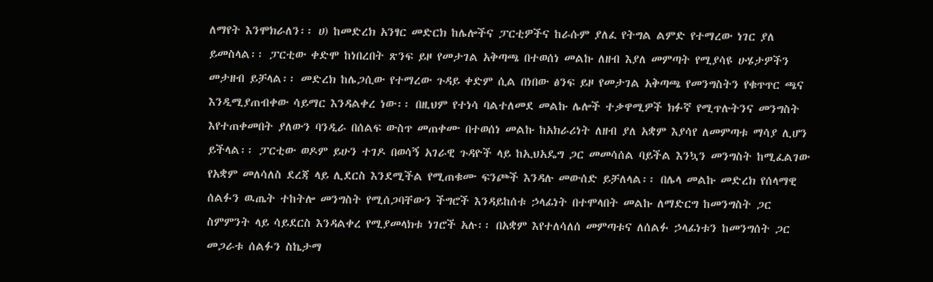ለማየት እንሞክራለን፡፡ ሀ) ከመድረክ አንፃር መድርክ ከሌሎችና ፓርቲዎችና ከራሱም ያለፈ የትግል ልምድ የተማረው ነገር ያለ ይመስላል፡፡ ፓርቲው ቀድሞ ከነበረበት ጽንፍ ይዞ የመታገል አቅጣጫ በተወሰነ መልኩ ለዘብ እያለ መምጣት የሚያሳዩ ሁሄታዎችን መታዘብ ይቻላል፡፡ መድረክ ከሌጋሲው የተማረው ጉዳይ ቀድም ሲል በነበው ፅንፍ ይዞ የመታገል አቅጣጫ የመንግስትን የቁጥጥር ጫና እንዲሚያጠብቀው ሳይማር እንዳልቀረ ነው፡፡ በዚህም የተነሳ ባልተለመደ መልኩ ሌሎች ተቃዋሚዎች ክፉኛ የሚጥሉትንና መንግስት እየተጠቀመበት ያለውን ባንዲራ በሰልፍ ውስጥ መጠቀሙ በተወሰነ መልኩ ከአክራሪነት ለዘብ ያለ አቋም እያሳየ ለመምጣቱ ማሳያ ሊሆን ይችላል፡፡ ፓርቲው ወዶም ይሁን ተገዶ በወሳኝ አገራዊ ጉዳዮች ላይ ከኢህአዴግ ጋር መመሳሰል ባይችል እንኳን መንግስት ከሚፈልገው የአቋም መለሳለስ ደረጃ ላይ ሊደርስ እንደሚችል የሚጠቁሙ ፍንጮች እንዳሉ መውሰድ ይቻለላል፡፡ በሌላ መልኩ መድረክ የሰላማዊ ሰልፉን ዉጤት ተከትሎ መንግስት የሚሰጋባቸውን ችግሮች እንዳይከሰቱ ኃላፊነት በተሞላበት መልኩ ለማድርግ ከመንግስት ጋር ስምምንት ላይ ሳይደርስ እንዳልቀረ የሚያመላክቱ ነገሮች አሉ፡፡ በአቋም እየተለሳለሰ መምጣቱና ለሰልፉ ኃላፊነቱን ከመንግሰት ጋር መጋራቱ ሰልፉን ስኬታማ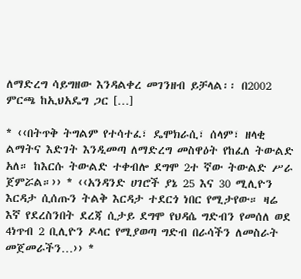ለማድረግ ሳይግዘው እንዳልቀረ መገንዘብ ይቻላል፡፡ በ2002 ምርጫ ከኢህአዴግ ጋር […]

* ‹‹በትጥቅ ትግልም የተሳተፈ፣ ዴሞክራሲ፣ ሰላም፣ ዘላቂ ልማትና እድገት እንዲመጣ ለማድረግ መስዋዕት የከፈለ ትውልድ አለ። ከእርሱ ትውልድ ተቀብሎ ደግሞ 2ተ ኛው ትውልድ ሥራ ጀምሯል።›› * ‹‹አንዳንድ ሀገሮች ያኔ 25 እና 30 ሚሊዮን እርዳታ ሲሰጡን ትልቅ እርዳታ ተደርጎ ነበር የሚታየው። ዛሬ እኛ የደረስንበት ደረጃ ሲታይ ደግሞ የህዳሴ ግድብን የመሰለ ወደ 4ነጥብ 2 ቢሊዮን ዶላር የሚያወጣ ግድብ በራሳችን ለመስራት መጀመራችን…›› *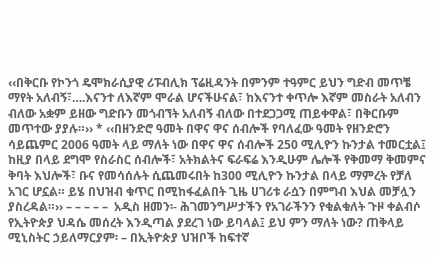‹‹በቅርቡ የኮንጎ ዴሞክራሲያዊ ሪፑብሊክ ፕሬዚዳንት በምንም ተዓምር ይህን ግድብ መጥቼ ማየት አለብኝ፣….እናንተ ለእኛም ሞራል ሆናችሁናል፣ ከእናንተ ቀጥሎ እኛም መስራት አለብን ብለው አቋም ይዘው ግድቡን መጎብኘት አለብኝ ብለው በተደጋጋሚ ጠይቀዋል፣ በቅርቡም መጥተው ያያሉ።›› * ‹‹በዘንድሮ ዓመት በዋና ዋና ሰብሎች የባለፈው ዓመት የዘንድሮን ሳይጨምር 2006 ዓመት ላይ ማለት ነው በዋና ዋና ሰብሎች 250 ሚሊዮን ኩንታል ተመርቷል፤ ከዚያ በላይ ደግሞ የስራስር ሰብሎች፣ አትክልትና ፍራፍሬ እንዲሁም ሌሎች የቅመማ ቅመምና ቅባት እህሎች፣ ቡና የመሳሰሉት ሲጨመሩበት ከ300 ሚሊዮን ኩንታል በላይ ማምረት የቻለ አገር ሆኗል። ይሄ በህዝብ ቁጥር በሚከፋፈልበት ጊዜ ሀገሪቱ ራሷን በምግብ እህል መቻሏን ያስረዳል።›› – – – – –  አዲስ ዘመን፡- ሕገመንግሥታችን የአገራችንን የቁልቁለት ጉዞ ቀልብሶ የኢትዮጵያ ህዳሴ መሰረት እንዲጣል ያደረገ ነው ይባላል፤ ይህ ምን ማለት ነው? ጠቅላይ ሚኒስትር ኃይለማርያም፡ – በኢትዮጵያ ህዝቦች ከፍተኛ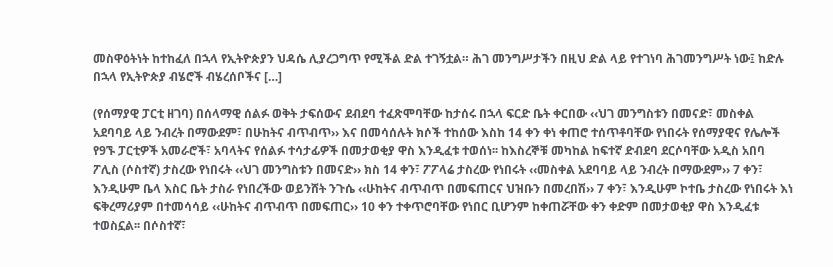መስዋዕትነት ከተከፈለ በኋላ የኢትዮጵያን ህዳሴ ሊያረጋግጥ የሚችል ድል ተገኝቷል። ሕገ መንግሥታችን በዚህ ድል ላይ የተገነባ ሕገመንግሥት ነው፤ ከድሉ በኋላ የኢትዮጵያ ብሄሮች ብሄረሰቦችና […]

(የሰማያዊ ፓርቲ ዘገባ) በሰላማዊ ሰልፉ ወቅት ታፍሰውና ደብደባ ተፈጽሞባቸው ከታሰሩ በኋላ ፍርድ ቤት ቀርበው ‹‹ህገ መንግስቱን በመናድ፣ መስቀል አደባባይ ላይ ንብረት በማውደም፣ በሁከትና ብጥብጥ›› እና በመሳሰሉት ክሶች ተከሰው እስከ 14 ቀን ቀነ ቀጠሮ ተሰጥቶባቸው የነበሩት የሰማያዊና የሌሎች የ9ኙ ፓርቲዎች አመራሮች፣ አባላትና የሰልፉ ተሳታፊዎች በመታወቂያ ዋስ እንዲፈቱ ተወሰነ፡፡ ከእስረኞቹ መካከል ከፍተኛ ድብደባ ደርሶባቸው አዲስ አበባ ፖሊስ (ሶስተኛ) ታስረው የነበሩት ‹‹ህገ መንግስቱን በመናድ›› ክስ 14 ቀን፣ ፖፖላሬ ታስረው የነበሩት ‹‹መስቀል አደባባይ ላይ ንብረት በማውደም›› 7 ቀን፣ እንዲሁም ቤላ እስር ቤት ታስራ የነበረችው ወይንሸት ንጉሴ ‹‹ሁከትና ብጥብጥ በመፍጠርና ህዝቡን በመረበሽ›› 7 ቀን፣ እንዲሁም ኮተቤ ታስረው የነበሩት እነ ፍቅረማሪያም በተመሳሳይ ‹‹ሁከትና ብጥብጥ በመፍጠር›› 10 ቀን ተቀጥሮባቸው የነበር ቢሆንም ከቀጠሯቸው ቀን ቀድም በመታወቂያ ዋስ እንዲፈቱ ተወስኗል፡፡ በሶስተኛ፣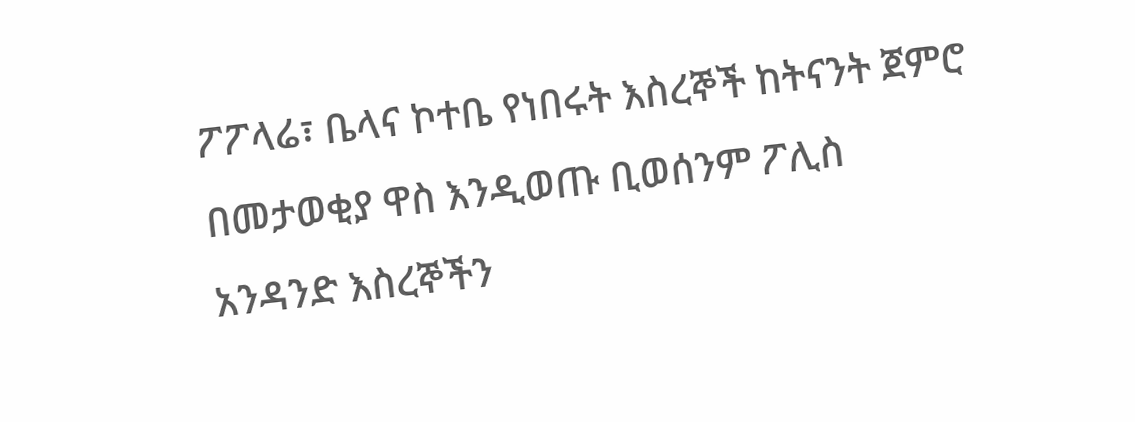ፖፖላሬ፣ ቤላና ኮተቤ የነበሩት እስረኞች ከትናንት ጀምሮ በመታወቂያ ዋስ እንዲወጡ ቢወሰንም ፖሊስ አንዳንድ እስረኞችን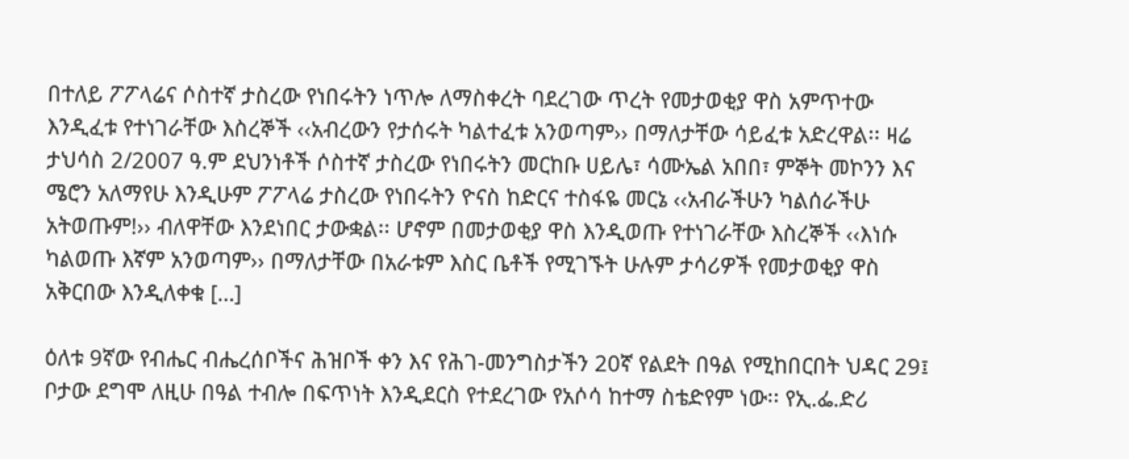በተለይ ፖፖላሬና ሶስተኛ ታስረው የነበሩትን ነጥሎ ለማስቀረት ባደረገው ጥረት የመታወቂያ ዋስ አምጥተው እንዲፈቱ የተነገራቸው እስረኞች ‹‹አብረውን የታሰሩት ካልተፈቱ አንወጣም›› በማለታቸው ሳይፈቱ አድረዋል፡፡ ዛሬ ታህሳስ 2/2007 ዓ.ም ደህንነቶች ሶስተኛ ታስረው የነበሩትን መርከቡ ሀይሌ፣ ሳሙኤል አበበ፣ ምኞት መኮንን እና ሜሮን አለማየሁ እንዲሁም ፖፖላሬ ታስረው የነበሩትን ዮናስ ከድርና ተስፋዬ መርኔ ‹‹አብራችሁን ካልሰራችሁ አትወጡም!›› ብለዋቸው እንደነበር ታውቋል፡፡ ሆኖም በመታወቂያ ዋስ እንዲወጡ የተነገራቸው እስረኞች ‹‹እነሱ ካልወጡ እኛም አንወጣም›› በማለታቸው በአራቱም እስር ቤቶች የሚገኙት ሁሉም ታሳሪዎች የመታወቂያ ዋስ አቅርበው እንዲለቀቁ […]

ዕለቱ 9ኛው የብሔር ብሔረሰቦችና ሕዝቦች ቀን እና የሕገ-መንግስታችን 20ኛ የልደት በዓል የሚከበርበት ህዳር 29፤ ቦታው ደግሞ ለዚሁ በዓል ተብሎ በፍጥነት እንዲደርስ የተደረገው የአሶሳ ከተማ ስቴድየም ነው፡፡ የኢ.ፌ.ድሪ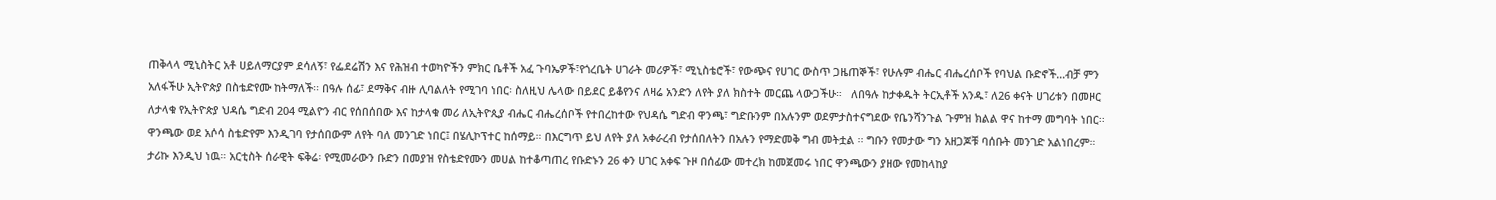ጠቅላላ ሚኒስትር አቶ ሀይለማርያም ደሳለኝ፣ የፌደሬሽን እና የሕዝብ ተወካዮችን ምክር ቤቶች አፈ ጉባኤዎች፣የጎረቤት ሀገራት መሪዎች፣ ሚኒስቴሮች፣ የውጭና የሀገር ውስጥ ጋዜጠኞች፣ የሁሉም ብሔር ብሔረሰቦች የባህል ቡድኖች…ብቻ ምን አለፋችሁ ኢትዮጵያ በስቴድየሙ ከትማለች፡፡ በዓሉ ሰፊ፣ ደማቅና ብዙ ሊባልለት የሚገባ ነበር፡ ስለዚህ ሌላው በይደር ይቆየንና ለዛሬ አንድን ለየት ያለ ክስተት መርጨ ላውጋችሁ።   ለበዓሉ ከታቀዱት ትርኢቶች አንዱ፣ ለ26 ቀናት ሀገሪቱን በመዞር ለታላቁ የኢትዮጵያ ህዳሴ ግድብ 204 ሚልዮን ብር የሰበሰበው እና ከታላቁ መሪ ለኢትዮጲያ ብሔር ብሔረሰቦች የተበረከተው የህዳሴ ግድብ ዋንጫ፣ ግድቡንም በአሉንም ወደምታስተናግደው የቤንሻንጉል ጉምዝ ክልል ዋና ከተማ መግባት ነበር፡፡ ዋንጫው ወደ አሶሳ ስቴድየም እንዲገባ የታሰበውም ለየት ባለ መንገድ ነበር፤ በሄሊኮፕተር ከሰማይ። በእርግጥ ይህ ለየት ያለ አቀራረብ የታሰበለትን በአሉን የማድመቅ ግብ መትቷል ፡፡ ግቡን የመታው ግን አዘጋጆቹ ባሰቡት መንገድ አልነበረም። ታሪኩ እንዲህ ነዉ። አርቲስት ሰራዊት ፍቅሬ፡ የሚመራውን ቡድን በመያዝ የስቴድየሙን መሀል ከተቆጣጠረ የቡድኑን 26 ቀን ሀገር አቀፍ ጉዞ በሰፊው መተረክ ከመጀመሩ ነበር ዋንጫውን ያዘው የመከላከያ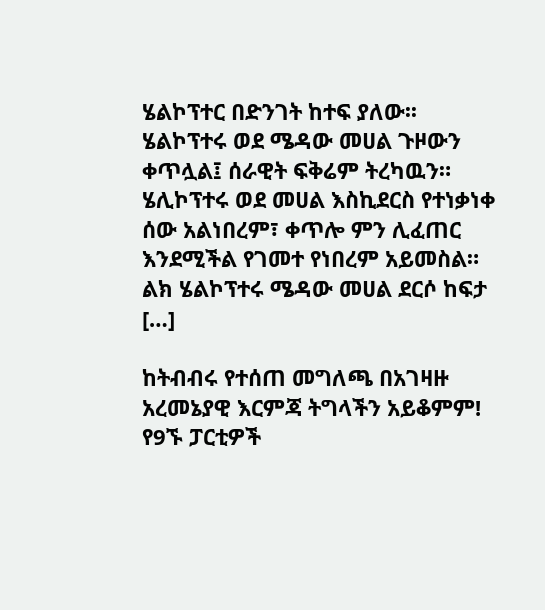ሄልኮፕተር በድንገት ከተፍ ያለው፡፡ ሄልኮፕተሩ ወደ ሜዳው መሀል ጉዞውን ቀጥሏል፤ ሰራዊት ፍቅሬም ትረካዉን። ሄሊኮፕተሩ ወደ መሀል እስኪደርስ የተነቃነቀ ሰው አልነበረም፣ ቀጥሎ ምን ሊፈጠር እንደሚችል የገመተ የነበረም አይመስል። ልክ ሄልኮፕተሩ ሜዳው መሀል ደርሶ ከፍታ […]

ከትብብሩ የተሰጠ መግለጫ በአገዛዙ አረመኔያዊ እርምጃ ትግላችን አይቆምም! የ9ኙ ፓርቲዎች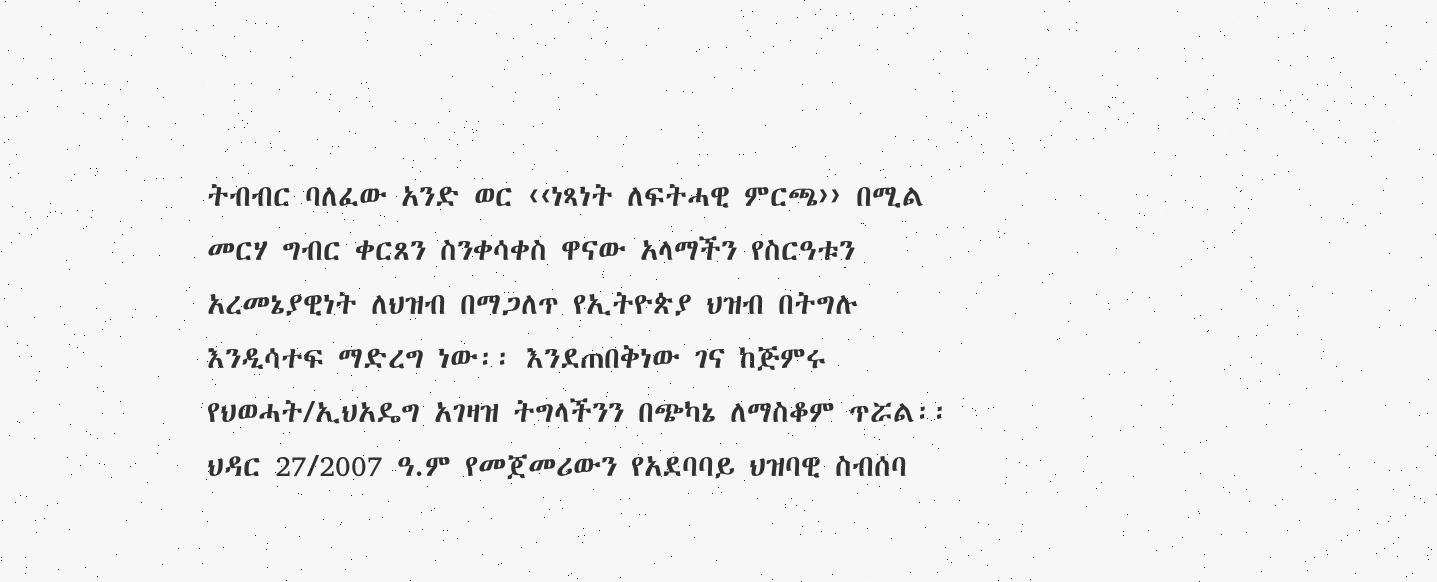ትብብር ባለፈው አንድ ወር ‹‹ነጻነት ለፍትሓዊ ምርጫ›› በሚል መርሃ ግብር ቀርጸን ስንቀሳቀስ ዋናው አላማችን የስርዓቱን አረመኔያዊነት ለህዝብ በማጋለጥ የኢትዮጵያ ህዝብ በትግሉ እንዲሳተፍ ማድረግ ነው፡፡ እንደጠበቅነው ገና ከጅምሩ የህወሓት/ኢህአዴግ አገዛዝ ትግላችንን በጭካኔ ለማስቆም ጥሯል፡፡ ህዳር 27/2007 ዓ.ም የመጀመሪውን የአደባባይ ህዝባዊ ስብሰባ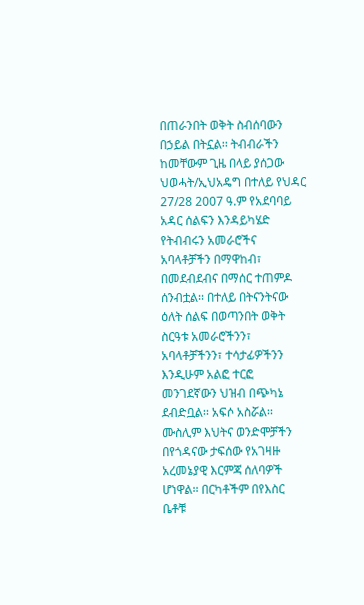በጠራንበት ወቅት ስብሰባውን በኃይል በትኗል፡፡ ትብብራችን ከመቸውም ጊዜ በላይ ያሰጋው ህወሓት/ኢህአዴግ በተለይ የህዳር 27/28 2007 ዓ.ም የአደባባይ አዳር ሰልፍን እንዳይካሄድ የትብብሩን አመራሮችና አባላቶቻችን በማዋከብ፣ በመደብደብና በማሰር ተጠምዶ ሰንብቷል፡፡ በተለይ በትናንትናው ዕለት ሰልፍ በወጣንበት ወቅት ስርዓቱ አመራሮችንን፣ አባላቶቻችንን፣ ተሳታፊዎችንን እንዲሁም አልፎ ተርፎ መንገደኛውን ህዝብ በጭካኔ ደብድቧል፡፡ አፍሶ አስሯል፡፡ ሙስሊም እህትና ወንድሞቻችን በየጎዳናው ታፍሰው የአገዛዙ አረመኔያዊ እርምጃ ሰለባዎች ሆነዋል፡፡ በርካቶችም በየእስር ቤቶቹ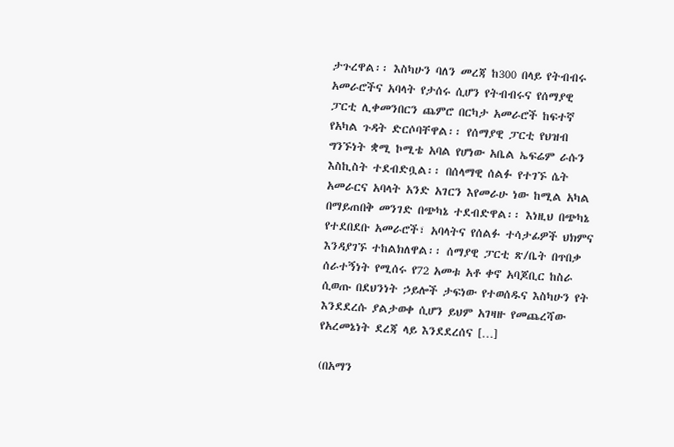ታጉረዋል፡፡ እስካሁን ባለን መረጃ ከ300 በላይ የትብብሩ አመራሮችና አባላት የታሰሩ ሲሆን የትብብሩና የሰማያዊ ፓርቲ ሊቀመንበርን ጨምሮ በርካታ አመራሮች ከፍተኛ የአካል ጉዳት ድርሶባቸዋል፡፡ የሰማያዊ ፓርቲ የህዝብ ግንኙነት ቋሚ ኮሚቴ አባል የሆነው አቤል ኤፍሬም ራሱን እስኪስት ተደብድቧል፡፡ በሰላማዊ ሰልፉ የተገኙ ሴት አመራርና አባላት አንድ አገርን እየመራሁ ነው ከሚል አካል በማይጠበቅ መንገድ በጭካኔ ተደብድዋል፡፡ እነዚህ በጭካኔ የተደበደቡ አመራሮች፣ አባላትና የሰልፉ ተሳታፊዎች ህክምና እንዳያገኙ ተከልክለዋል፡፡ ሰማያዊ ፓርቲ ጽ/ቤት በጥበቃ ሰራተኝነት የሚሰሩ የ72 አመቱ አቶ ቀኖ አባጆቢር ከስራ ሲወጡ በደህንነት ኃይሎች ታፍነው የተወሰዱና እስካሁን የት እንደደረሱ ያልታወቀ ሲሆን ይህም አገዛዙ የመጨረሻው የአረመኔነት ደረጃ ላይ እንደደረሰና […]

(በአማን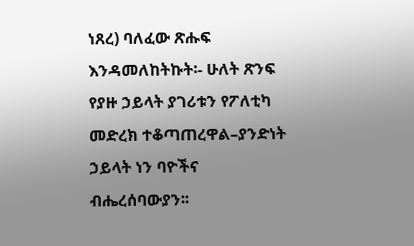ነጸረ) ባለፈው ጽሑፍ እንዳመለከትኩት፡- ሁለት ጽንፍ የያዙ ኃይላት ያገሪቱን የፖለቲካ መድረክ ተቆጣጠረዋል–ያንድነት ኃይላት ነን ባዮችና ብሔረሰባውያን፡፡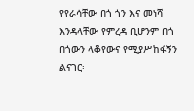የየራሳቸው በጎ ጎን እና መነሻ እንዳላቸው የምረዳ ቢሆንም በጎ በጎውን ላቆየውና የሚያሥከፋኝን ልናገር፡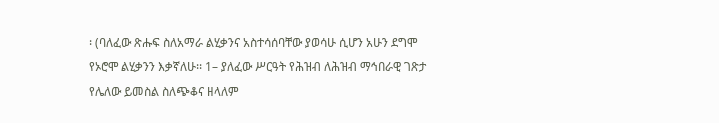፡ (ባለፈው ጽሑፍ ስለአማራ ልሂቃንና አስተሳሰባቸው ያወሳሁ ሲሆን አሁን ደግሞ የኦሮሞ ልሂቃንን እቃኛለሁ፡፡ 1– ያለፈው ሥርዓት የሕዝብ ለሕዝብ ማኅበራዊ ገጽታ የሌለው ይመስል ስለጭቆና ዘላለም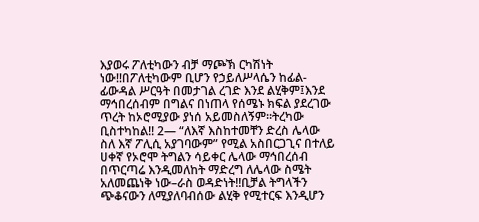እያወሩ ፖለቲካውን ብቻ ማጮኽ ርካሽነት ነው!!በፖለቲካውም ቢሆን የኃይለሥላሴን ከፊል-ፊውዳል ሥርዓት በመታገል ረገድ እንደ ልሂቅም፤እንደ ማኅበረሰብም በግልና በነጠላ የሰሜኑ ክፍል ያደረገው ጥረት ከኦሮሚያው ያነሰ አይመስለኝም፡፡ትረካው ቢስተካከል!! 2— “ለእኛ እስከተመቸን ድረስ ሌላው ስለ እኛ ፖሊሲ አያገባውም” የሚል አስበርጋጊና በተለይ ሀቀኛ የኦሮሞ ትግልን ሳይቀር ሌላው ማኅበረሰብ በጥርጣሬ እንዲመለከት ማድረግ ለሌላው ስሜት አለመጨነቅ ነው–ራስ ወዳድነት!!ቢቻል ትግላችን ጭቆናውን ለሚያለባብሰው ልሂቅ የሚተርፍ እንዲሆን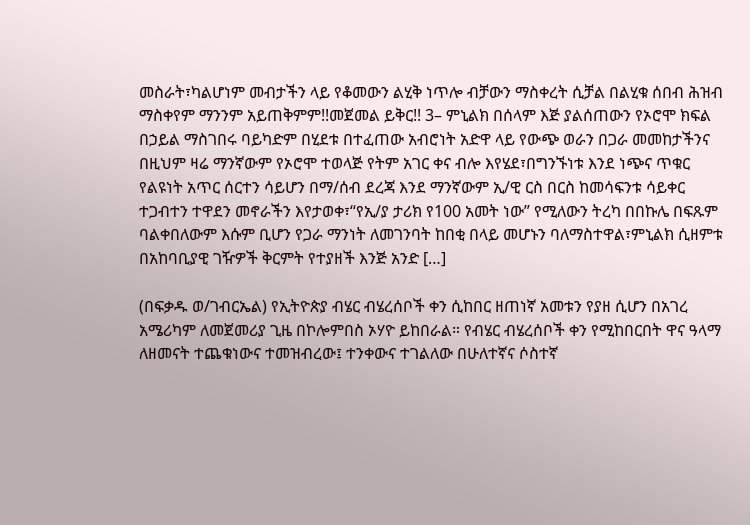መስራት፣ካልሆነም መብታችን ላይ የቆመውን ልሂቅ ነጥሎ ብቻውን ማስቀረት ሲቻል በልሂቁ ሰበብ ሕዝብ ማስቀየም ማንንም አይጠቅምም!!መጀመል ይቅር!! 3– ምኒልክ በሰላም እጅ ያልሰጠውን የኦሮሞ ክፍል በኃይል ማስገበሩ ባይካድም በሂደቱ በተፈጠው አብሮነት አድዋ ላይ የውጭ ወራን በጋራ መመከታችንና በዚህም ዛሬ ማንኛውም የኦሮሞ ተወላጅ የትም አገር ቀና ብሎ እየሄደ፣በግንኙነቱ እንደ ነጭና ጥቁር የልዩነት አጥር ሰርተን ሳይሆን በማ/ሰብ ደረጃ እንደ ማንኛውም ኢ/ዊ ርስ በርስ ከመሳፍንቱ ሳይቀር ተጋብተን ተዋደን መኖራችን እየታወቀ፣“የኢ/ያ ታሪክ የ100 አመት ነው” የሚለውን ትረካ በበኩሌ በፍጹም ባልቀበለውም እሱም ቢሆን የጋራ ማንነት ለመገንባት ከበቂ በላይ መሆኑን ባለማስተዋል፣ምኒልክ ሲዘምቱ በአከባቢያዊ ገዥዎች ቅርምት የተያዘች እንጅ አንድ […]

(በፍቃዱ ወ/ገብርኤል) የኢትዮጵያ ብሄር ብሄረሰቦች ቀን ሲከበር ዘጠነኛ አመቱን የያዘ ሲሆን በአገረ አሜሪካም ለመጀመሪያ ጊዜ በኮሎምበስ ኦሃዮ ይከበራል። የብሄር ብሄረሰቦች ቀን የሚከበርበት ዋና ዓላማ ለዘመናት ተጨቁነውና ተመዝብረው፤ ተንቀውና ተገልለው በሁለተኛና ሶስተኛ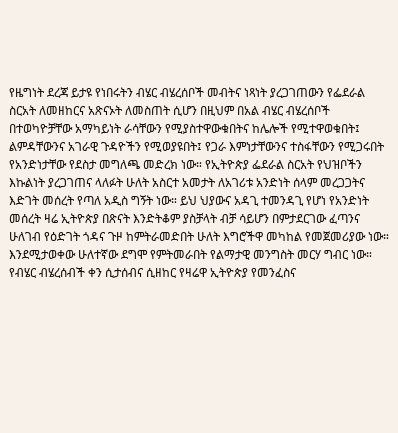የዜግነት ደረጃ ይታዩ የነበሩትን ብሄር ብሄረሰቦች መብትና ነጻነት ያረጋገጠውን የፌደራል ስርአት ለመዘከርና አጽናኦት ለመስጠት ሲሆን በዚህም በአል ብሄር ብሄረሰቦች በተወካዮቻቸው አማካይነት ራሳቸውን የሚያስተዋውቁበትና ከሌሎች የሚተዋወቁበት፤ ልምዳቸውንና አገራዊ ጉዳዮችን የሚወያዩበት፤ የጋራ እምነታቸውንና ተስፋቸውን የሚጋሩበት የአንድነታቸው የደስታ መግለጫ መድረክ ነው። የኢትዮጵያ ፌደራል ስርአት የህዝቦችን እኩልነት ያረጋገጠና ላለፉት ሁለት አስርተ አመታት ለአገሪቱ አንድነት ሰላም መረጋጋትና እድገት መሰረት የጣለ አዲስ ግኝት ነው። ይህ ህያውና አዳጊ ተመንዳጊ የሆነ የአንድነት መሰረት ዛሬ ኢትዮጵያ በጽናት እንድትቆም ያስቻላት ብቻ ሳይሆን በምታደርገው ፈጣንና ሁለገብ የዕድገት ጎዳና ጉዞ ከምትራመድበት ሁለት እግሮችዋ መካከል የመጀመሪያው ነው። እንደሚታወቀው ሁለተኛው ደግሞ የምትመራበት የልማታዊ መንግስት መርሃ ግብር ነው። የብሄር ብሄረሰብች ቀን ሲታሰብና ሲዘከር የዛሬዋ ኢትዮጵያ የመንፈስና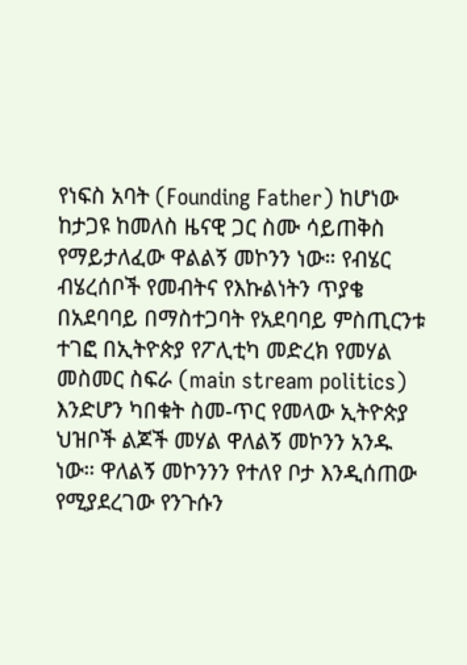የነፍስ አባት (Founding Father) ከሆነው ከታጋዩ ከመለስ ዜናዊ ጋር ስሙ ሳይጠቅስ የማይታለፈው ዋልልኝ መኮንን ነው። የብሄር ብሄረሰቦች የመብትና የእኩልነትን ጥያቄ በአደባባይ በማስተጋባት የአደባባይ ምስጢርንቱ ተገፎ በኢትዮጵያ የፖሊቲካ መድረክ የመሃል መስመር ስፍራ (main stream politics) እንድሆን ካበቁት ስመ-ጥር የመላው ኢትዮጵያ ህዝቦች ልጆች መሃል ዋለልኝ መኮንን አንዱ ነው። ዋለልኝ መኮንንን የተለየ ቦታ እንዲሰጠው የሚያደረገው የንጉሱን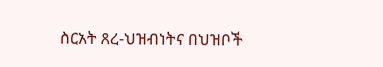ስርአት ጸረ-ህዝብነትና በህዝቦች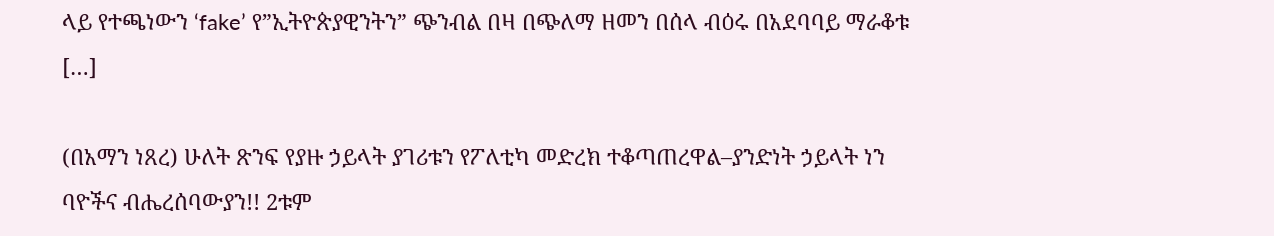ላይ የተጫነውን ‘fake’ የ”ኢትዮጵያዊንትን” ጭንብል በዛ በጭለማ ዘመን በሰላ ብዕሩ በአደባባይ ማራቆቱ […]

(በአማን ነጸረ) ሁለት ጽንፍ የያዙ ኃይላት ያገሪቱን የፖለቲካ መድረክ ተቆጣጠረዋል–ያንድነት ኃይላት ነን ባዮችና ብሔረሰባውያን!! 2ቱም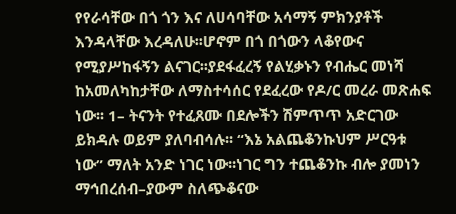የየራሳቸው በጎ ጎን እና ለሀሳባቸው አሳማኝ ምክንያቶች እንዳላቸው እረዳለሁ፡፡ሆኖም በጎ በጎውን ላቆየውና የሚያሥከፋኝን ልናገር፡፡ያደፋፈረኝ የልሂቃኑን የብሔር መነሻ ከአመለካከታቸው ለማስተሳሰር የደፈረው የዶ/ር መረራ መጽሐፍ ነው፡፡ 1– ትናንት የተፈጸሙ በደሎችን ሽምጥጥ አድርገው ይክዳሉ ወይም ያለባብሳሉ፡፡ “እኔ አልጨቆንኩህም ሥርዓቱ ነው” ማለት አንድ ነገር ነው፡፡ነገር ግን ተጨቆንኩ ብሎ ያመነን ማኅበረሰብ–ያውም ስለጭቆናው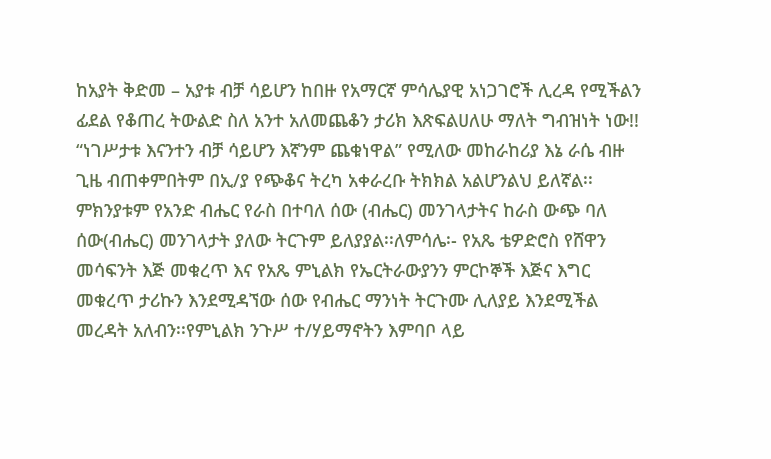ከአያት ቅድመ – አያቱ ብቻ ሳይሆን ከበዙ የአማርኛ ምሳሌያዊ አነጋገሮች ሊረዳ የሚችልን ፊደል የቆጠረ ትውልድ ስለ አንተ አለመጨቆን ታሪክ እጽፍልሀለሁ ማለት ግብዝነት ነው!! “ነገሥታቱ እናንተን ብቻ ሳይሆን እኛንም ጨቁነዋል” የሚለው መከራከሪያ እኔ ራሴ ብዙ ጊዜ ብጠቀምበትም በኢ/ያ የጭቆና ትረካ አቀራረቡ ትክክል አልሆንልህ ይለኛል፡፡ምክንያቱም የአንድ ብሔር የራስ በተባለ ሰው (ብሔር) መንገላታትና ከራስ ውጭ ባለ ሰው(ብሔር) መንገላታት ያለው ትርጉም ይለያያል፡፡ለምሳሌ፡- የአጼ ቴዎድሮስ የሸዋን መሳፍንት እጅ መቁረጥ እና የአጼ ምኒልክ የኤርትራውያንን ምርኮኞች እጅና እግር መቁረጥ ታሪኩን እንደሚዳኘው ሰው የብሔር ማንነት ትርጉሙ ሊለያይ እንደሚችል መረዳት አለብን፡፡የምኒልክ ንጉሥ ተ/ሃይማኖትን እምባቦ ላይ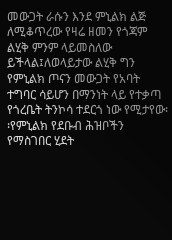መውጋት ራሱን እንደ ምኒልክ ልጅ ለሚቆጥረው የዛሬ ዘመን የጎጃም ልሂቅ ምንም ላይመስለው ይችላል፤ለወላይታው ልሂቅ ግን የምኒልክ ጦናን መውጋት የአባት ተግባር ሳይሆን በማንነት ላይ የተቃጣ የጎረቤት ትንኮሳ ተደርጎ ነው የሚታየው፡፡የምኒልክ የደቡብ ሕዝቦችን የማስገበር ሂደት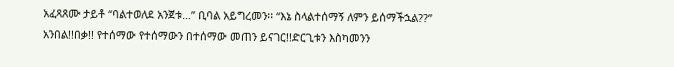አፈጻጸሙ ታይቶ “ባልተወለደ አንጀቱ…” ቢባል አይግረመን፡፡ “እኔ ስላልተሰማኝ ለምን ይሰማችኋል??” አንበል!!በቃ!! የተሰማው የተሰማውን በተሰማው መጠን ይናገር!!ድርጊቱን እስካመንን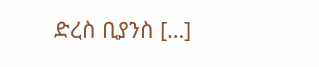ድረስ ቢያንስ […]